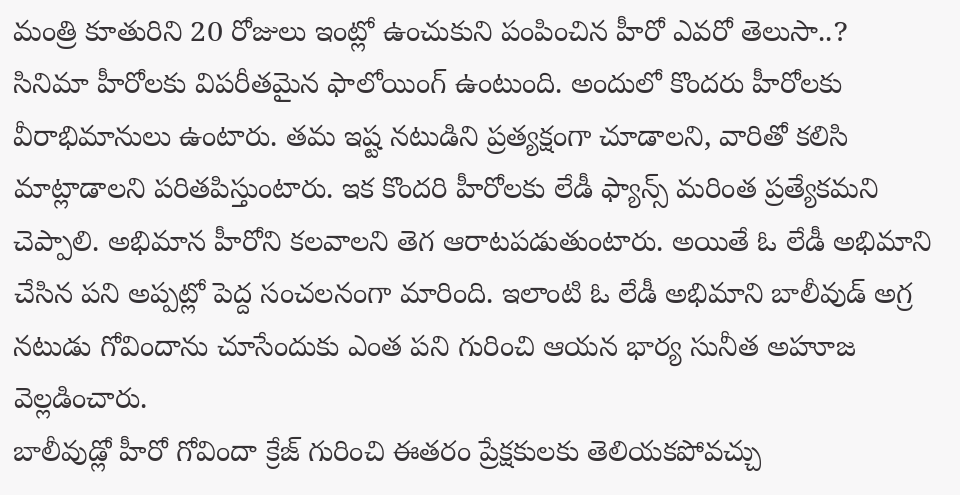మంత్రి కూతురిని 20 రోజులు ఇంట్లో ఉంచుకుని పంపించిన హీరో ఎవరో తెలుసా..?
సినిమా హీరోలకు విపరీతమైన ఫాలోయింగ్ ఉంటుంది. అందులో కొందరు హీరోలకు వీరాభిమానులు ఉంటారు. తమ ఇష్ట నటుడిని ప్రత్యక్షంగా చూడాలని, వారితో కలిసి మాట్లాడాలని పరితపిస్తుంటారు. ఇక కొందరి హీరోలకు లేడీ ఫ్యాన్స్ మరింత ప్రత్యేకమని చెప్పాలి. అభిమాన హీరోని కలవాలని తెగ ఆరాటపడుతుంటారు. అయితే ఓ లేడీ అభిమాని చేసిన పని అప్పట్లో పెద్ద సంచలనంగా మారింది. ఇలాంటి ఓ లేడీ అభిమాని బాలీవుడ్ అగ్ర నటుడు గోవిందాను చూసేందుకు ఎంత పని గురించి ఆయన భార్య సునీత అహూజ వెల్లడించారు.
బాలీవుడ్లో హీరో గోవిందా క్రేజ్ గురించి ఈతరం ప్రేక్షకులకు తెలియకపోవచ్చు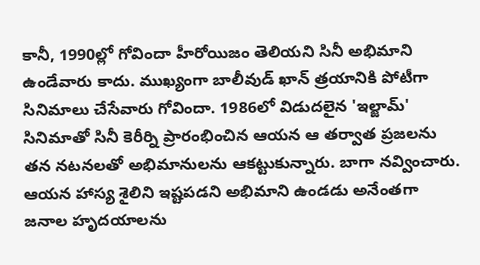కానీ, 1990ల్లో గోవిందా హీరోయిజం తెలియని సినీ అభిమాని ఉండేవారు కాదు. ముఖ్యంగా బాలీవుడ్ ఖాన్ త్రయానికి పోటీగా సినిమాలు చేసేవారు గోవిందా. 1986లో విడుదలైన 'ఇల్జామ్' సినిమాతో సినీ కెరీర్ని ప్రారంభించిన ఆయన ఆ తర్వాత ప్రజలను తన నటనలతో అభిమానులను ఆకట్టుకున్నారు. బాగా నవ్వించారు. ఆయన హాస్య శైలిని ఇష్టపడని అభిమాని ఉండడు అనేంతగా జనాల హృదయాలను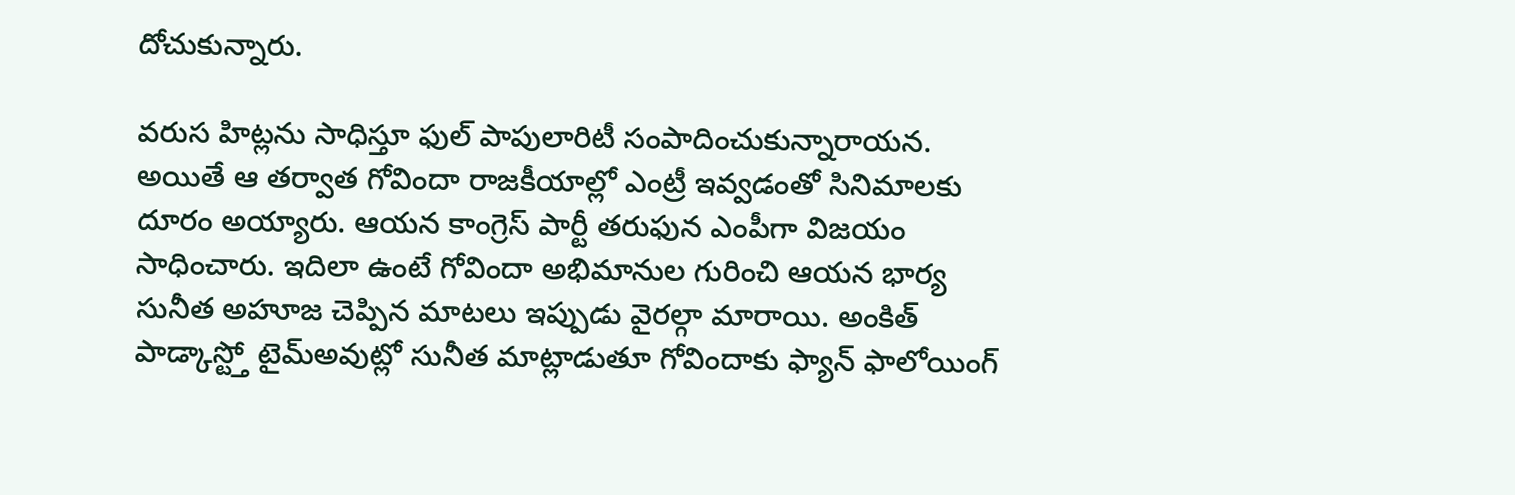దోచుకున్నారు.

వరుస హిట్లను సాధిస్తూ ఫుల్ పాపులారిటీ సంపాదించుకున్నారాయన. అయితే ఆ తర్వాత గోవిందా రాజకీయాల్లో ఎంట్రీ ఇవ్వడంతో సినిమాలకు దూరం అయ్యారు. ఆయన కాంగ్రెస్ పార్టీ తరుఫున ఎంపీగా విజయం సాధించారు. ఇదిలా ఉంటే గోవిందా అభిమానుల గురించి ఆయన భార్య సునీత అహూజ చెప్పిన మాటలు ఇప్పుడు వైరల్గా మారాయి. అంకిత్ పాడ్కాస్ట్తో టైమ్అవుట్లో సునీత మాట్లాడుతూ గోవిందాకు ఫ్యాన్ ఫాలోయింగ్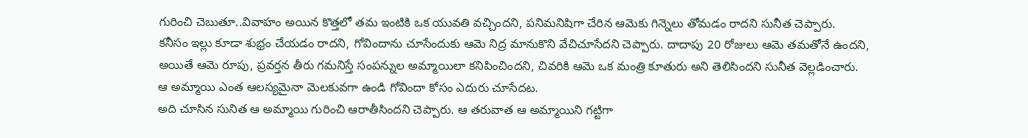గురించి చెబుతూ..వివాహం అయిన కొత్తలో తమ ఇంటికి ఒక యువతి వచ్చిందని, పనిమనిషిగా చేరిన ఆమెకు గిన్నెలు తోమడం రాదని సునీత చెప్పారు.
కనీసం ఇల్లు కూడా శుభ్రం చేయడం రాదని, గోవిందాను చూసేందుకు ఆమె నిద్ర మానుకొని వేచిచూసేదని చెప్పారు. దాదాపు 20 రోజులు ఆమె తమతోనే ఉందని, అయితే ఆమె రూపు, ప్రవర్తన తీరు గమనిస్తే సంపన్నుల అమ్మాయిలా కనిపించిందని, చివరికి ఆమె ఒక మంత్రి కూతురు అని తెలిసిందని సునీత వెల్లడించారు. ఆ అమ్మాయి ఎంత ఆలస్యమైనా మెలకువగా ఉండి గోవిందా కోసం ఎదురు చూసేదట.
అది చూసిన సునిత ఆ అమ్మాయి గురించి ఆరాతీసిందని చెప్పారు. ఆ తరువాత ఆ అమ్మాయిని గట్టిగా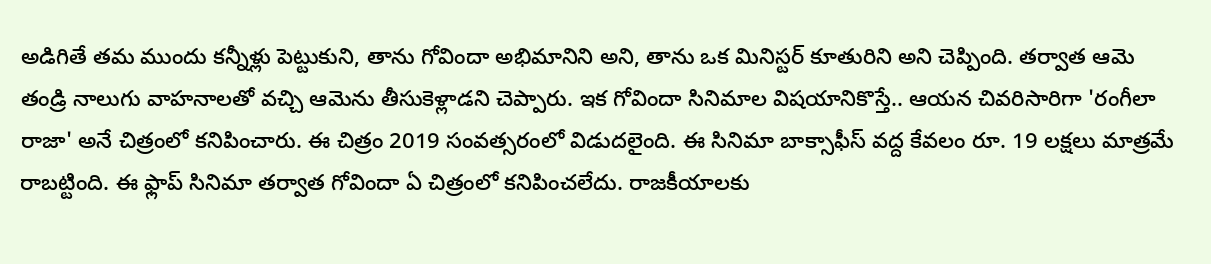అడిగితే తమ ముందు కన్నీళ్లు పెట్టుకుని, తాను గోవిందా అభిమానిని అని, తాను ఒక మినిస్టర్ కూతురిని అని చెప్పింది. తర్వాత ఆమె తండ్రి నాలుగు వాహనాలతో వచ్చి ఆమెను తీసుకెళ్లాడని చెప్పారు. ఇక గోవిందా సినిమాల విషయానికొస్తే.. ఆయన చివరిసారిగా 'రంగీలా రాజా' అనే చిత్రంలో కనిపించారు. ఈ చిత్రం 2019 సంవత్సరంలో విడుదలైంది. ఈ సినిమా బాక్సాఫీస్ వద్ద కేవలం రూ. 19 లక్షలు మాత్రమే రాబట్టింది. ఈ ఫ్లాప్ సినిమా తర్వాత గోవిందా ఏ చిత్రంలో కనిపించలేదు. రాజకీయాలకు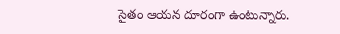సైతం ఆయన దూరంగా ఉంటున్నారు.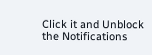Click it and Unblock the Notifications